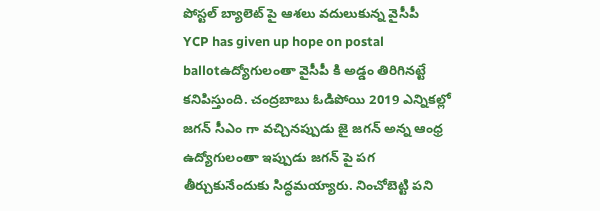పోస్టల్ బ్యాలెట్ పై ఆశలు వదులుకున్న వైసీపీ
YCP has given up hope on postal ballotఉద్యోగులంతా వైసీపీ కి అడ్డం తిరిగినట్టే కనిపిస్తుంది. చంద్రబాబు ఓడిపోయి 2019 ఎన్నికల్లో జగన్ సీఎం గా వచ్చినప్పుడు జై జగన్ అన్న ఆంధ్ర ఉద్యోగులంతా ఇప్పుడు జగన్ పై పగ తీర్చుకునేందుకు సిద్ధమయ్యారు. నించోబెట్టి పని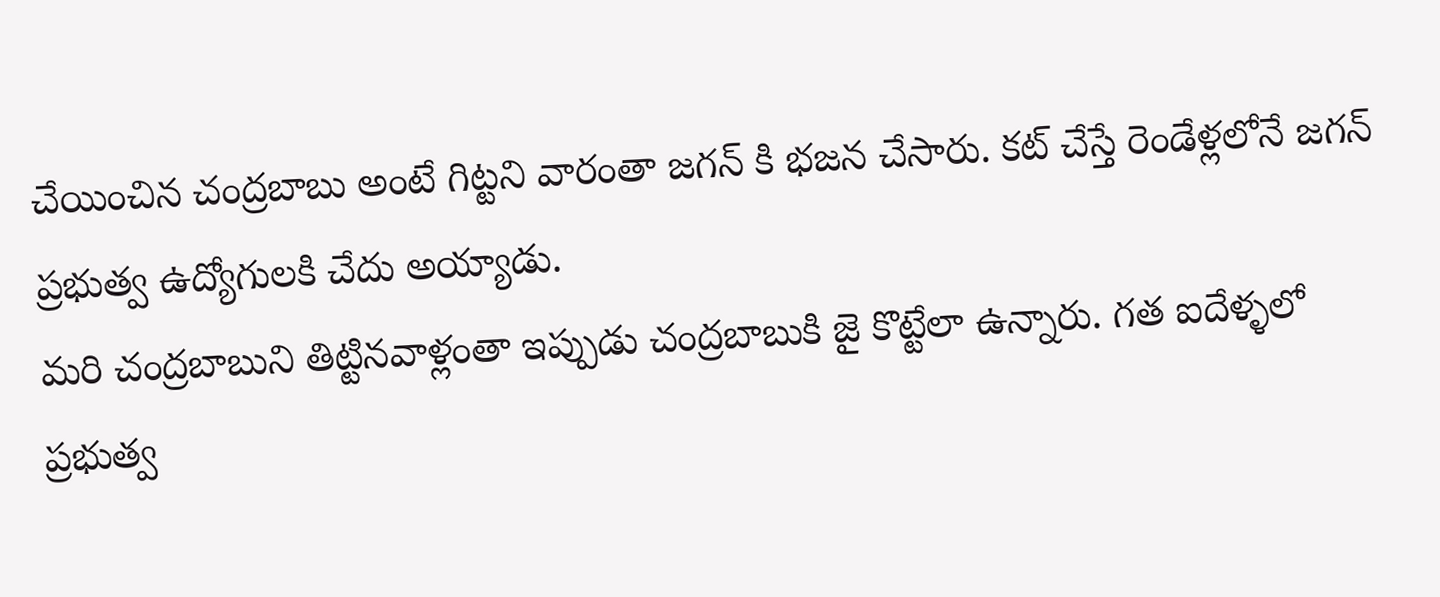చేయించిన చంద్రబాబు అంటే గిట్టని వారంతా జగన్ కి భజన చేసారు. కట్ చేస్తే రెండేళ్లలోనే జగన్ ప్రభుత్వ ఉద్యోగులకి చేదు అయ్యాడు.
మరి చంద్రబాబుని తిట్టినవాళ్లంతా ఇప్పుడు చంద్రబాబుకి జై కొట్టేలా ఉన్నారు. గత ఐదేళ్ళలో ప్రభుత్వ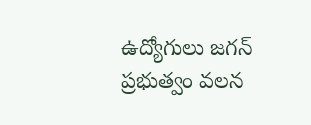ఉద్యోగులు జగన్ ప్రభుత్వం వలన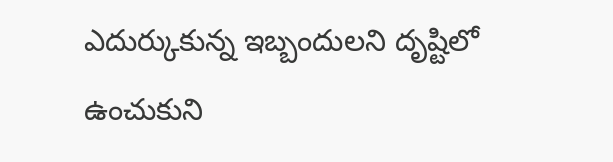ఎదుర్కుకున్న ఇబ్బందులని దృష్టిలో ఉంచుకుని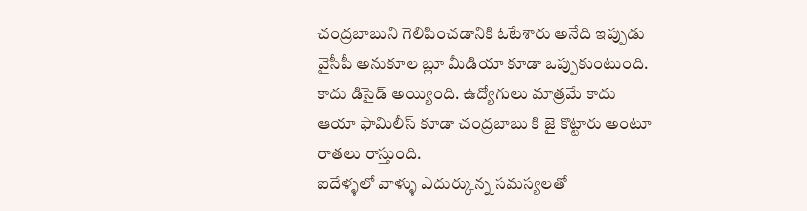చంద్రబాబుని గెలిపించడానికి ఓటేశారు అనేది ఇప్పుడు వైసీపీ అనుకూల బ్లూ మీడియా కూడా ఒప్పుకుంటుంది. కాదు డిసైడ్ అయ్యింది. ఉద్యోగులు మాత్రమే కాదు ఆయా ఫామిలీస్ కూడా చంద్రబాబు కి జై కొట్టారు అంటూ రాతలు రాస్తుంది.
ఐదేళ్ళలో వాళ్ళు ఎదుర్కున్న సమస్యలతో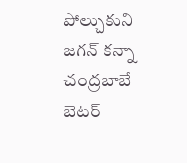పోల్చుకుని జగన్ కన్నా చంద్రబాబే బెటర్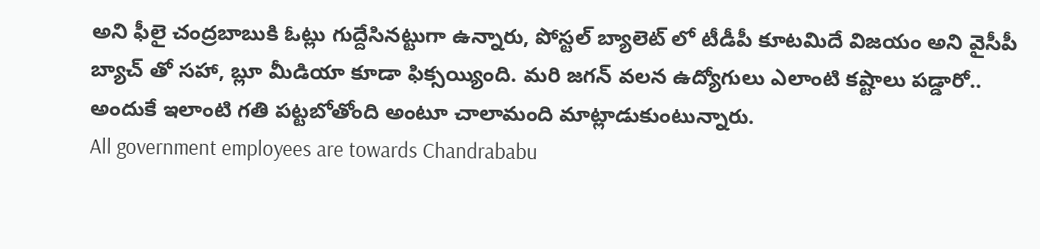అని ఫీలై చంద్రబాబుకి ఓట్లు గుద్దేసినట్టుగా ఉన్నారు, పోస్టల్ బ్యాలెట్ లో టీడీపీ కూటమిదే విజయం అని వైసీపీ బ్యాచ్ తో సహా, బ్లూ మీడియా కూడా ఫిక్సయ్యింది. మరి జగన్ వలన ఉద్యోగులు ఎలాంటి కష్టాలు పడ్డారో.. అందుకే ఇలాంటి గతి పట్టబోతోంది అంటూ చాలామంది మాట్లాడుకుంటున్నారు.
All government employees are towards Chandrababu